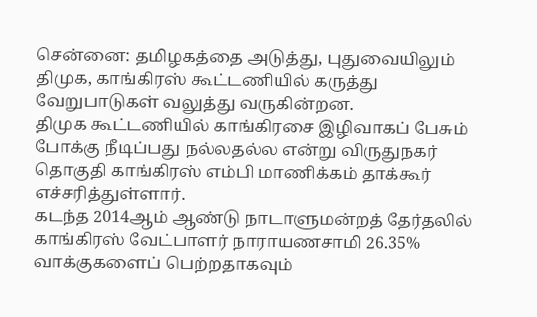சென்னை: தமிழகத்தை அடுத்து, புதுவையிலும் திமுக, காங்கிரஸ் கூட்டணியில் கருத்து வேறுபாடுகள் வலுத்து வருகின்றன.
திமுக கூட்டணியில் காங்கிரசை இழிவாகப் பேசும் போக்கு நீடிப்பது நல்லதல்ல என்று விருதுநகர் தொகுதி காங்கிரஸ் எம்பி மாணிக்கம் தாக்கூர் எச்சரித்துள்ளார்.
கடந்த 2014ஆம் ஆண்டு நாடாளுமன்றத் தேர்தலில் காங்கிரஸ் வேட்பாளர் நாராயணசாமி 26.35% வாக்குகளைப் பெற்றதாகவும்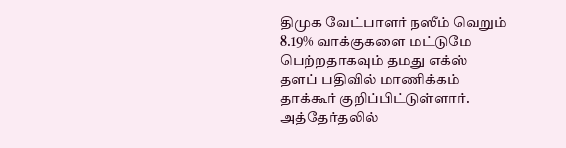திமுக வேட்பாளர் நஸீம் வெறும் 8.19% வாக்குகளை மட்டுமே பெற்றதாகவும் தமது எக்ஸ் தளப் பதிவில் மாணிக்கம் தாக்கூர் குறிப்பிட்டுள்ளார்.
அத்தேர்தலில்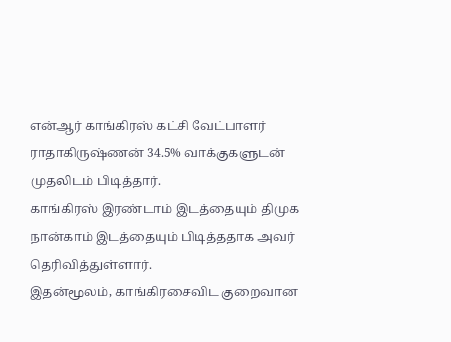என்ஆர் காங்கிரஸ் கட்சி வேட்பாளர் ராதாகிருஷ்ணன் 34.5% வாக்குகளுடன் முதலிடம் பிடித்தார்.
காங்கிரஸ் இரண்டாம் இடத்தையும் திமுக நான்காம் இடத்தையும் பிடித்ததாக அவர் தெரிவித்துள்ளார்.
இதன்மூலம், காங்கிரசைவிட குறைவான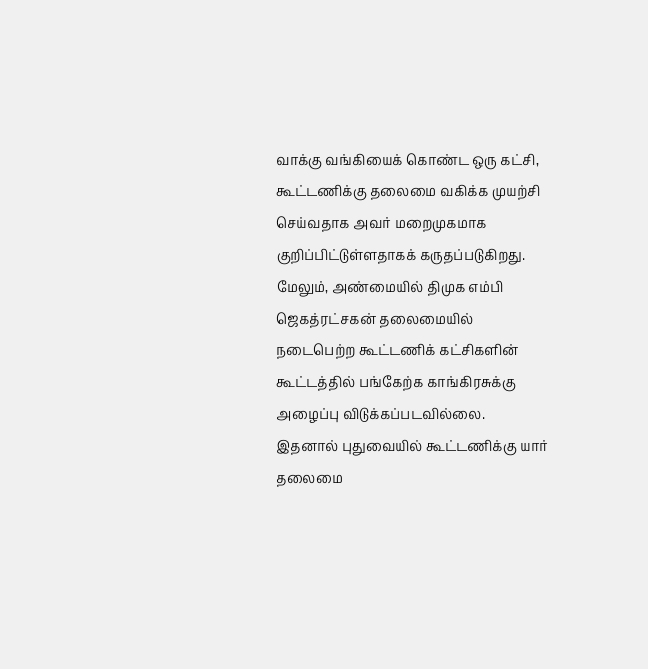வாக்கு வங்கியைக் கொண்ட ஒரு கட்சி, கூட்டணிக்கு தலைமை வகிக்க முயற்சி செய்வதாக அவர் மறைமுகமாக குறிப்பிட்டுள்ளதாகக் கருதப்படுகிறது.
மேலும், அண்மையில் திமுக எம்பி ஜெகத்ரட்சகன் தலைமையில் நடைபெற்ற கூட்டணிக் கட்சிகளின் கூட்டத்தில் பங்கேற்க காங்கிரசுக்கு அழைப்பு விடுக்கப்படவில்லை.
இதனால் புதுவையில் கூட்டணிக்கு யார் தலைமை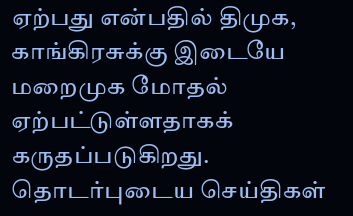ஏற்பது என்பதில் திமுக, காங்கிரசுக்கு இடையே மறைமுக மோதல் ஏற்பட்டுள்ளதாகக் கருதப்படுகிறது.
தொடர்புடைய செய்திகள்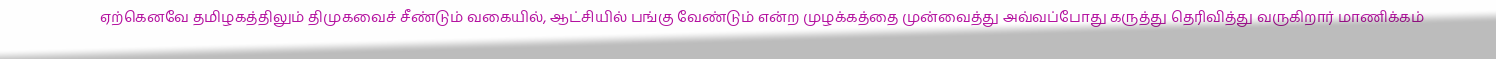ஏற்கெனவே தமிழகத்திலும் திமுகவைச் சீண்டும் வகையில், ஆட்சியில் பங்கு வேண்டும் என்ற முழக்கத்தை முன்வைத்து அவ்வப்போது கருத்து தெரிவித்து வருகிறார் மாணிக்கம்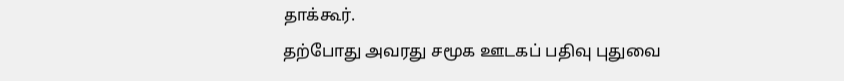தாக்கூர்.
தற்போது அவரது சமூக ஊடகப் பதிவு புதுவை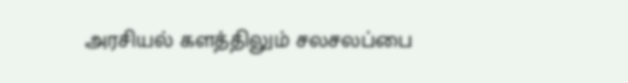அரசியல் களத்திலும் சலசலப்பை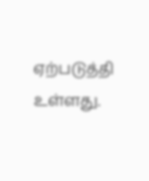ஏற்படுத்தி உள்ளது.